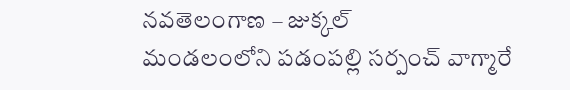నవతెలంగాణ – జుక్కల్
మండలంలోని పడంపల్లి సర్పంచ్ వాగ్మారే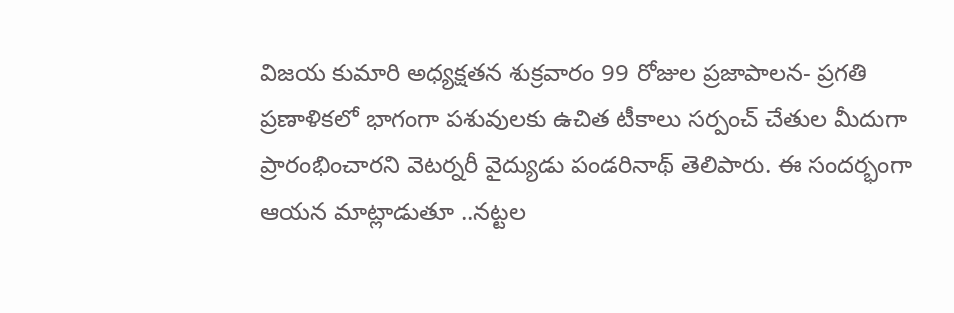విజయ కుమారి అధ్యక్షతన శుక్రవారం 99 రోజుల ప్రజాపాలన- ప్రగతి ప్రణాళికలో భాగంగా పశువులకు ఉచిత టీకాలు సర్పంచ్ చేతుల మీదుగా ప్రారంభించారని వెటర్నరీ వైద్యుడు పండరినాథ్ తెలిపారు. ఈ సందర్భంగా ఆయన మాట్లాడుతూ ..నట్టల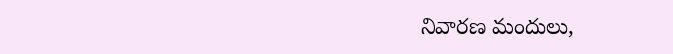నివారణ మందులు,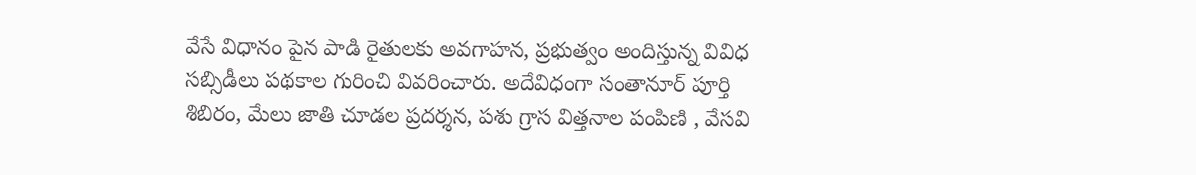వేసే విధానం పైన పాడి రైతులకు అవగాహన, ప్రభుత్వం అందిస్తున్న వివిధ సబ్సిడీలు పథకాల గురించి వివరించారు. అదేవిధంగా సంతానూర్ పూర్తి శిబిరం, మేలు జాతి చూడల ప్రదర్శన, పశు గ్రాస విత్తనాల పంపిణి , వేసవి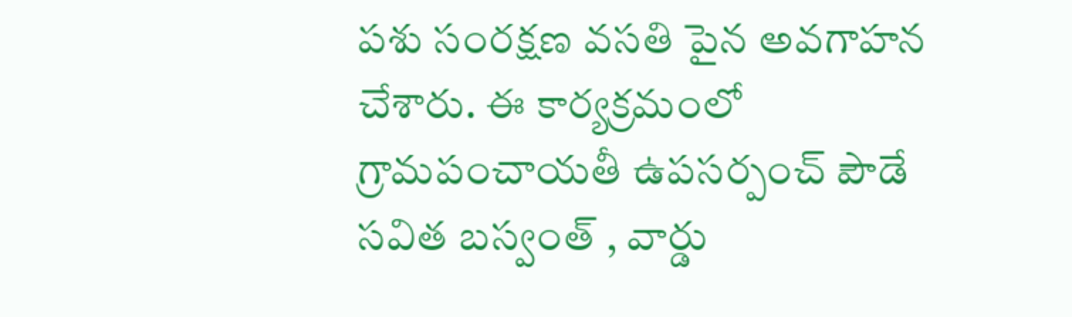పశు సంరక్షణ వసతి పైన అవగాహన చేశారు. ఈ కార్యక్రమంలో గ్రామపంచాయతీ ఉపసర్పంచ్ పౌడే సవిత బస్వంత్ , వార్డు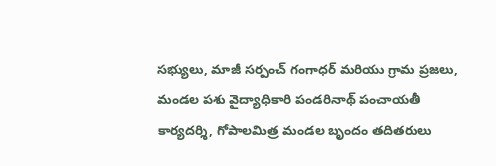సభ్యులు, మాజీ సర్పంచ్ గంగాధర్ మరియు గ్రామ ప్రజలు, మండల పశు వైద్యాధికారి పండరినాథ్ పంచాయతీ కార్యదర్శి, గోపాలమిత్ర మండల బృందం తదితరులు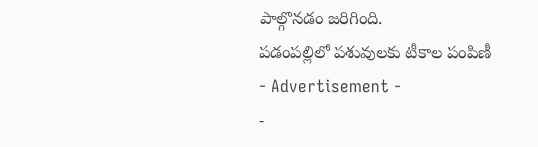పాల్గొనడం జరిగింది.
పడంపల్లిలో పశువులకు టీకాల పంపిణీ
- Advertisement -
-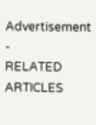Advertisement -
RELATED ARTICLES